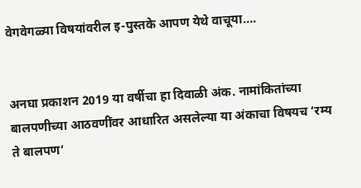वेगवेगळ्या विषयांवरील इ-पुस्तके आपण येथे वाचूया….


अनघा प्रकाशन 2019 या वर्षीचा हा दिवाळी अंक. नामांकितांच्या बालपणीच्या आठवणींवर आधारित असलेल्या या अंकाचा विषयच ‘रम्य ते बालपण‘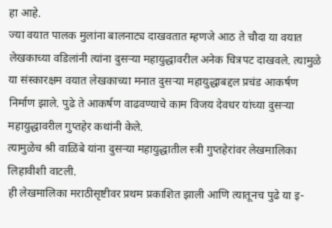हा आहे.
ज्या वयात पालक मुलांना बालनाट्य दाखवतात म्हणजे आठ ते चौदा या वयात लेखकाच्या वडिलांनी त्यांना दुसऱ्या महायुद्धावरील अनेक चित्रपट दाखवले. त्यामुळे या संस्कारक्षम वयात लेखकाच्या मनात दुसऱ्या महायुद्धाबद्दल प्रचंड आकर्षण निर्माण झाले. पुढे ते आकर्षण वाढवण्याचे काम विजय देवधर यांच्या दुसऱ्या महायुद्धावरील गुप्तहेर कथांनी केले.
त्यामुळेच श्री वाळिंबे यांना दुसऱ्या महायुद्धातील स्त्री गुप्तहेरांवर लेखमालिका लिहावीशी वाटली.
ही लेखमालिका मराठीसृष्टीवर प्रथम प्रकाशित झाली आणि त्यातूनच पुढे या इ-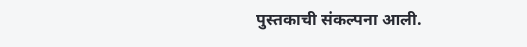पुस्तकाची संकल्पना आली.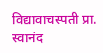विद्यावाचस्पती प्रा. स्वानंद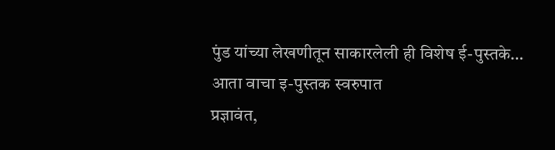पुंड यांच्या लेखणीतून साकारलेली ही विशेष ई-पुस्तके… आता वाचा इ-पुस्तक स्वरुपात
प्रज्ञावंत,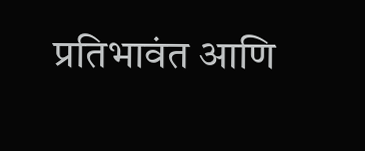प्रतिभावंत आणि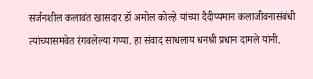सर्जनशील कलावंत खासदार डॉ अमोल कोल्हे यांच्या दैदीप्यमान कलाजीवनासंबंधी त्यांच्यासमवेत रंगवलेल्या गप्पा. हा संवाद साधलाय धनश्री प्रधान दामले यांनी.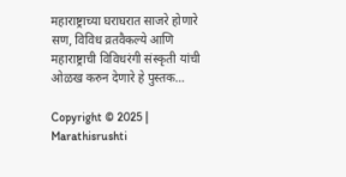महाराष्ट्राच्या घराघरात साजरे होणारे सण, विविध व्रतवैकल्ये आणि महाराष्ट्राची विविधरंगी संस्कृती यांची ओळख करुन देणारे हे पुस्तक…

Copyright © 2025 | Marathisrushti